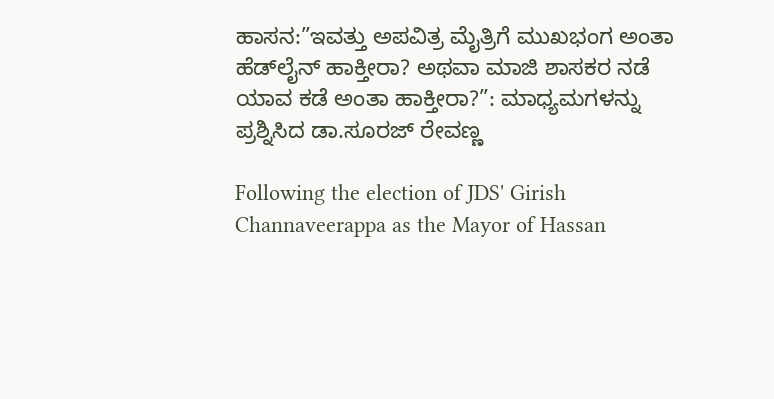ಹಾಸನ:”ಇವತ್ತು ಅಪವಿತ್ರ ಮೈತ್ರಿಗೆ ಮುಖಭಂಗ ಅಂತಾ ಹೆಡ್‌ಲೈನ್ ಹಾಕ್ತೀರಾ? ಅಥವಾ ಮಾಜಿ ಶಾಸಕರ ನಡೆ ಯಾವ ಕಡೆ ಅಂತಾ ಹಾಕ್ತೀರಾ?”: ಮಾಧ್ಯಮಗಳನ್ನು ಪ್ರಶ್ನಿಸಿದ ಡಾ.ಸೂರಜ್ ರೇವಣ್ಣ

Following the election of JDS' Girish Channaveerappa as the Mayor of Hassan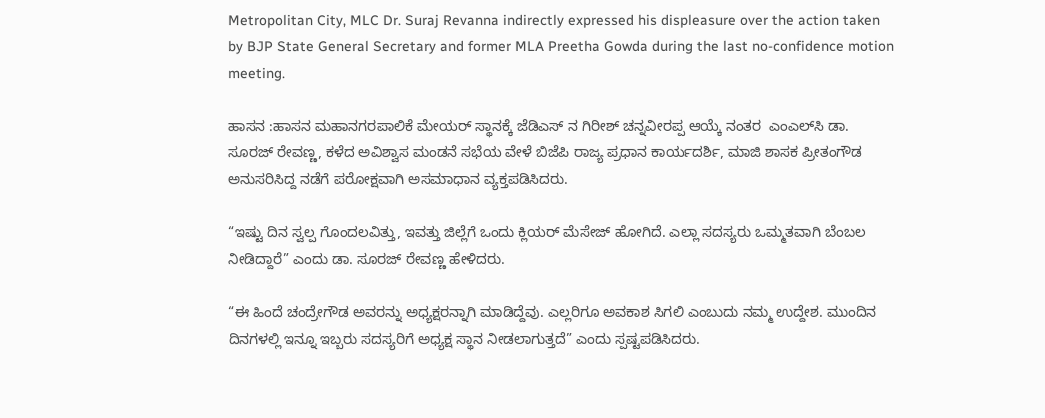Metropolitan City, MLC Dr. Suraj Revanna indirectly expressed his displeasure over the action taken by BJP State General Secretary and former MLA Preetha Gowda during the last no-confidence motion meeting.

ಹಾಸನ :ಹಾಸನ ಮಹಾನಗರಪಾಲಿಕೆ ಮೇಯರ್ ಸ್ಥಾನಕ್ಕೆ ಜೆಡಿಎಸ್ ನ ಗಿರೀಶ್ ಚನ್ನವೀರಪ್ಪ ಆಯ್ಕೆ ನಂತರ  ಎಂಎಲ್‌ಸಿ ಡಾ. ಸೂರಜ್ ರೇವಣ್ಣ, ಕಳೆದ ಅವಿಶ್ವಾಸ ಮಂಡನೆ ಸಭೆಯ ವೇಳೆ ಬಿಜೆಪಿ ರಾಜ್ಯ ಪ್ರಧಾನ ಕಾರ್ಯದರ್ಶಿ, ಮಾಜಿ ಶಾಸಕ ಪ್ರೀತಂಗೌಡ ಅನುಸರಿಸಿದ್ದ ನಡೆಗೆ ಪರೋಕ್ಷವಾಗಿ ಅಸಮಾಧಾನ ವ್ಯಕ್ತಪಡಿಸಿದರು.

“ಇಷ್ಟು ದಿನ ಸ್ವಲ್ಪ ಗೊಂದಲವಿತ್ತು, ಇವತ್ತು ಜಿಲ್ಲೆಗೆ ಒಂದು ಕ್ಲಿಯರ್ ಮೆಸೇಜ್ ಹೋಗಿದೆ. ಎಲ್ಲಾ ಸದಸ್ಯರು ಒಮ್ಮತವಾಗಿ ಬೆಂಬಲ ನೀಡಿದ್ದಾರೆ” ಎಂದು ಡಾ. ಸೂರಜ್ ರೇವಣ್ಣ ಹೇಳಿದರು.

“ಈ ಹಿಂದೆ ಚಂದ್ರೇಗೌಡ ಅವರನ್ನು ಅಧ್ಯಕ್ಷರನ್ನಾಗಿ ಮಾಡಿದ್ದೆವು. ಎಲ್ಲರಿಗೂ ಅವಕಾಶ ಸಿಗಲಿ ಎಂಬುದು ನಮ್ಮ ಉದ್ದೇಶ. ಮುಂದಿನ ದಿನಗಳಲ್ಲಿ ಇನ್ನೂ ಇಬ್ಬರು ಸದಸ್ಯರಿಗೆ ಅಧ್ಯಕ್ಷ ಸ್ಥಾನ ನೀಡಲಾಗುತ್ತದೆ” ಎಂದು ಸ್ಪಷ್ಟಪಡಿಸಿದರು.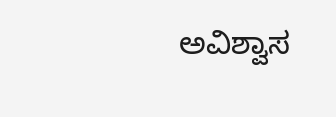ಅವಿಶ್ವಾಸ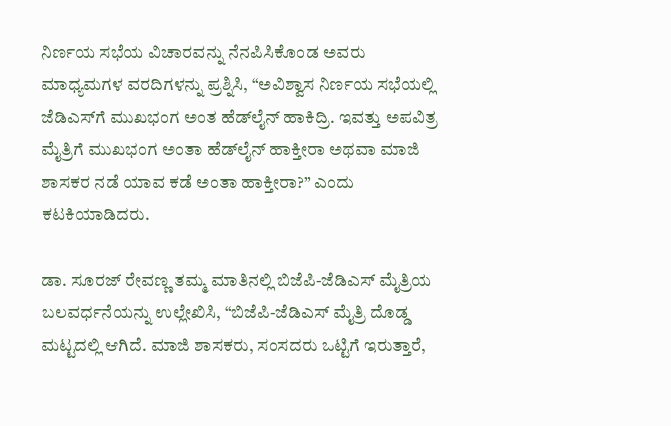ನಿರ್ಣಯ ಸಭೆಯ ವಿಚಾರವನ್ನು ನೆನಪಿಸಿಕೊಂಡ ಅವರು ಮಾಧ್ಯಮಗಳ ವರದಿಗಳನ್ನು ಪ್ರಶ್ನಿಸಿ, “ಅವಿಶ್ವಾಸ ನಿರ್ಣಯ ಸಭೆಯಲ್ಲಿ ಜೆಡಿಎಸ್‌ಗೆ ಮುಖಭಂಗ ಅಂತ ಹೆಡ್‌ಲೈನ್ ಹಾಕಿದ್ರಿ. ಇವತ್ತು ಅಪವಿತ್ರ ಮೈತ್ರಿಗೆ ಮುಖಭಂಗ ಅಂತಾ ಹೆಡ್‌ಲೈನ್ ಹಾಕ್ತೀರಾ ಅಥವಾ ಮಾಜಿ ಶಾಸಕರ ನಡೆ ಯಾವ ಕಡೆ ಅಂತಾ ಹಾಕ್ತೀರಾ?” ಎಂದು ಕಟಕಿಯಾಡಿದರು.

ಡಾ. ಸೂರಜ್ ರೇವಣ್ಣ ತಮ್ಮ ಮಾತಿನಲ್ಲಿ ಬಿಜೆಪಿ-ಜೆಡಿಎಸ್ ಮೈತ್ರಿಯ ಬಲವರ್ಧನೆಯನ್ನು ಉಲ್ಲೇಖಿಸಿ, “ಬಿಜೆಪಿ-ಜೆಡಿಎಸ್ ಮೈತ್ರಿ ದೊಡ್ಡ ಮಟ್ಟದಲ್ಲಿ ಆಗಿದೆ. ಮಾಜಿ ಶಾಸಕರು, ಸಂಸದರು ಒಟ್ಟಿಗೆ ಇರುತ್ತಾರೆ,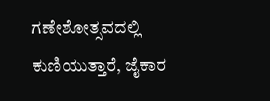ಗಣೇಶೋತ್ಸವದಲ್ಲಿ ಕುಣಿಯುತ್ತಾರೆ, ಜೈಕಾರ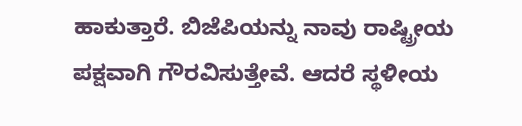ಹಾಕುತ್ತಾರೆ. ಬಿಜೆಪಿಯನ್ನು ನಾವು ರಾಷ್ಟ್ರೀಯ ಪಕ್ಷವಾಗಿ ಗೌರವಿಸುತ್ತೇವೆ. ಆದರೆ ಸ್ಥಳೀಯ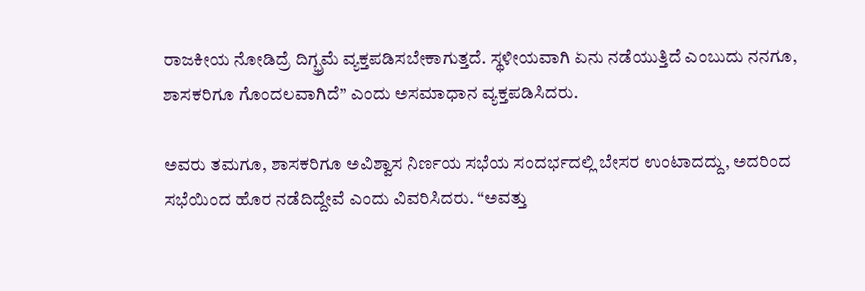ರಾಜಕೀಯ ನೋಡಿದ್ರೆ ದಿಗ್ಭ್ರಮೆ ವ್ಯಕ್ತಪಡಿಸಬೇಕಾಗುತ್ತದೆ. ಸ್ಥಳೀಯವಾಗಿ ಏನು ನಡೆಯುತ್ತಿದೆ ಎಂಬುದು ನನಗೂ, ಶಾಸಕರಿಗೂ ಗೊಂದಲವಾಗಿದೆ” ಎಂದು ಅಸಮಾಧಾನ ವ್ಯಕ್ತಪಡಿಸಿದರು.

ಅವರು ತಮಗೂ, ಶಾಸಕರಿಗೂ ಅವಿಶ್ವಾಸ ನಿರ್ಣಯ ಸಭೆಯ ಸಂದರ್ಭದಲ್ಲಿ ಬೇಸರ ಉಂಟಾದದ್ದು, ಅದರಿಂದ ಸಭೆಯಿಂದ ಹೊರ ನಡೆದಿದ್ದೇವೆ ಎಂದು ವಿವರಿಸಿದರು. “ಅವತ್ತು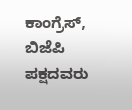ಕಾಂಗ್ರೆಸ್, ಬಿಜೆಪಿ ಪಕ್ಷದವರು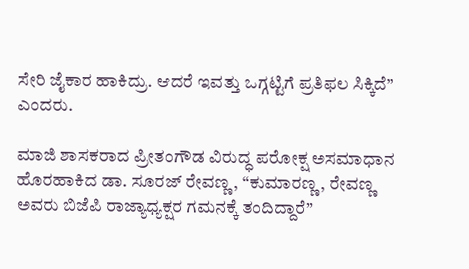ಸೇರಿ ಜೈಕಾರ ಹಾಕಿದ್ರು. ಆದರೆ ಇವತ್ತು ಒಗ್ಗಟ್ಟಿಗೆ ಪ್ರತಿಫಲ ಸಿಕ್ಕಿದೆ” ಎಂದರು.

ಮಾಜಿ ಶಾಸಕರಾದ ಪ್ರೀತಂಗೌಡ ವಿರುದ್ಧ ಪರೋಕ್ಷ ಅಸಮಾಧಾನ ಹೊರಹಾಕಿದ ಡಾ. ಸೂರಜ್ ರೇವಣ್ಣ, “ಕುಮಾರಣ್ಣ, ರೇವಣ್ಣ ಅವರು ಬಿಜೆಪಿ ರಾಜ್ಯಾಧ್ಯಕ್ಷರ ಗಮನಕ್ಕೆ ತಂದಿದ್ದಾರೆ”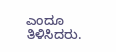ಎಂದೂ ತಿಳಿಸಿದರು.